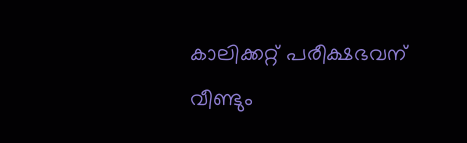കാലിക്കറ്റ് പരീക്ഷഭവന് വീണ്ടും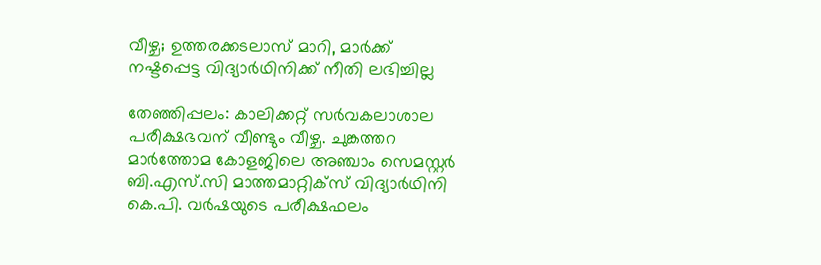വീഴ്ച; ഉത്തരക്കടലാസ് മാറി, മാർക്ക് നഷ്ടപ്പെട്ട വിദ്യാർഥിനിക്ക് നീതി ലഭിച്ചില്ല

തേഞ്ഞിപ്പലം: കാലിക്കറ്റ് സർവകലാശാല പരീക്ഷഭവന് വീണ്ടും വീഴ്ച. ചുങ്കത്തറ മാർത്തോമ കോളജിലെ അഞ്ചാം സെമസ്റ്റർ ബി.എസ്.സി മാത്തമാറ്റിക്സ് വിദ്യാർഥിനി കെ.പി. വർഷയുടെ പരീക്ഷഫലം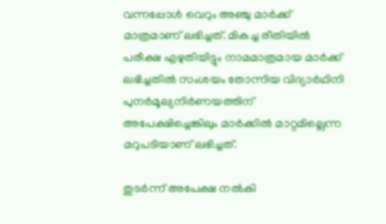വന്നപ്പോൾ വെറും അഞ്ചു മാർക്ക് മാത്രമാണ് ലഭിച്ചത്. മികച്ച രീതിയിൽ പരീക്ഷ എഴുതിയിട്ടും നാമമാത്രമായ മാർക്ക് ലഭിച്ചതിൽ സംശയം തോന്നിയ വിദ്യാർഥിനി പുനർമൂല്യനിർണയത്തിന് അപേക്ഷിച്ചെങ്കിലും മാർക്കിൽ മാറ്റമില്ലെന്ന മറുപടിയാണ് ലഭിച്ചത്.

തുടർന്ന് അപേക്ഷ നൽകി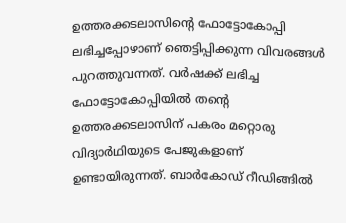ഉത്തരക്കടലാസിന്റെ ഫോട്ടോകോപ്പി ലഭിച്ചപ്പോഴാണ് ഞെട്ടിപ്പിക്കുന്ന വിവരങ്ങൾ പുറത്തുവന്നത്. വർഷക്ക് ലഭിച്ച ഫോട്ടോകോപ്പിയിൽ തന്റെ ഉത്തരക്കടലാസിന് പകരം മറ്റൊരു വിദ്യാർഥിയുടെ പേജുകളാണ് ഉണ്ടായിരുന്നത്. ബാർകോഡ് റീഡിങ്ങിൽ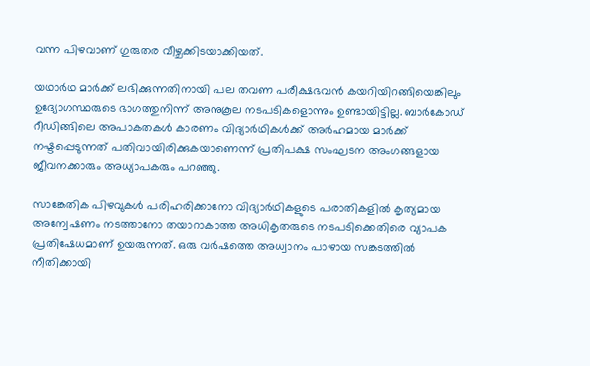വന്ന പിഴവാണ് ഗുരുതര വീഴ്ചക്കിടയാക്കിയത്.

യഥാർഥ മാർക്ക് ലഭിക്കുന്നതിനായി പല തവണ പരീക്ഷഭവൻ കയറിയിറങ്ങിയെങ്കിലും ഉദ്യോഗസ്ഥരുടെ ഭാഗത്തുനിന്ന് അനുകൂല നടപടികളൊന്നും ഉണ്ടായിട്ടില്ല. ബാർകോഡ് റീഡിങ്ങിലെ അപാകതകൾ കാരണം വിദ്യാർഥികൾക്ക് അർഹമായ മാർക്ക് നഷ്ടപ്പെടുന്നത് പതിവായിരിക്കുകയാണെന്ന് പ്രതിപക്ഷ സംഘടന അംഗങ്ങളായ ജീവനക്കാരും അധ്യാപകരും പറഞ്ഞു.

സാങ്കേതിക പിഴവുകൾ പരിഹരിക്കാനോ വിദ്യാർഥികളുടെ പരാതികളിൽ കൃത്യമായ അന്വേഷണം നടത്താനോ തയാറാകാത്ത അധികൃതരുടെ നടപടിക്കെതിരെ വ്യാപക പ്രതിഷേധമാണ് ഉയരുന്നത്. ഒരു വർഷത്തെ അധ്വാനം പാഴായ സങ്കടത്തിൽ നീതിക്കായി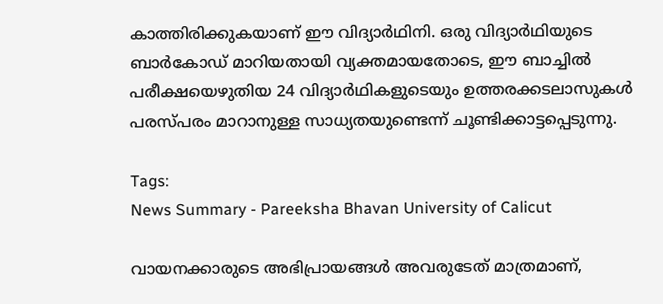കാത്തിരിക്കുകയാണ് ഈ വിദ്യാർഥിനി. ഒരു വിദ്യാർഥിയുടെ ബാർകോഡ് മാറിയതായി വ്യക്തമായതോടെ, ഈ ബാച്ചിൽ പരീക്ഷയെഴുതിയ 24 വിദ്യാർഥികളുടെയും ഉത്തരക്കടലാസുകൾ പരസ്പരം മാറാനുള്ള സാധ്യതയുണ്ടെന്ന് ചൂണ്ടിക്കാട്ടപ്പെടുന്നു.

Tags:
News Summary - Pareeksha Bhavan University of Calicut

വായനക്കാരുടെ അഭിപ്രായങ്ങള്‍ അവരുടേത് മാത്രമാണ്,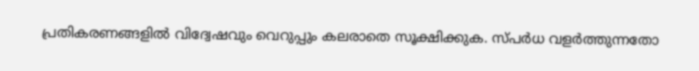പ്രതികരണങ്ങളിൽ വിദ്വേഷവും വെറുപ്പും കലരാതെ സൂക്ഷിക്കുക. സ്പർധ വളർത്തുന്നതോ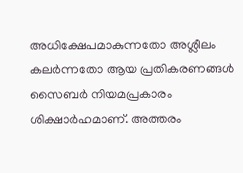അധിക്ഷേപമാകുന്നതോ അശ്ലീലം കലർന്നതോ ആയ പ്രതികരണങ്ങൾ സൈബർ നിയമപ്രകാരം ശിക്ഷാർഹമാണ്. അത്തരം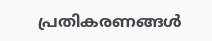പ്രതികരണങ്ങൾ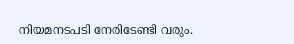നിയമനടപടി നേരിടേണ്ടി വരും.